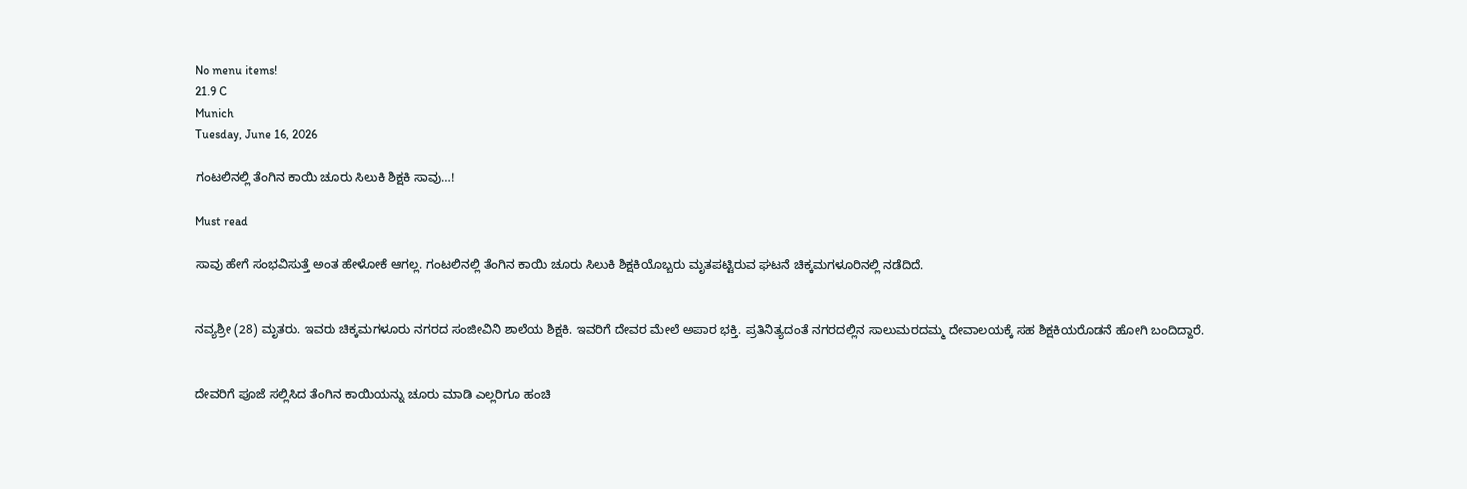No menu items!
21.9 C
Munich
Tuesday, June 16, 2026

ಗಂಟಲಿನಲ್ಲಿ ತೆಂಗಿನ ಕಾಯಿ ಚೂರು ಸಿಲುಕಿ‌ ಶಿಕ್ಷಕಿ ಸಾವು…!

Must read

ಸಾವು ಹೇಗೆ ಸಂಭವಿಸುತ್ತೆ ಅಂತ ಹೇಳೋಕೆ ಆಗಲ್ಲ. ಗಂಟಲಿನಲ್ಲಿ ತೆಂಗಿನ ಕಾಯಿ ಚೂರು ಸಿಲುಕಿ ಶಿಕ್ಷಕಿಯೊಬ್ಬರು ಮೃತಪಟ್ಟಿರುವ ಘಟನೆ ಚಿಕ್ಕಮಗಳೂರಿನಲ್ಲಿ ನಡೆದಿದೆ.


ನವ್ಯಶ್ರೀ (28) ಮೃತರು. ಇವರು ಚಿಕ್ಕಮಗಳೂರು ನಗರದ ಸಂಜೀವಿನಿ ಶಾಲೆಯ ಶಿಕ್ಷಕಿ. ಇವರಿಗೆ ದೇವರ ಮೇಲೆ ಅಪಾರ ಭಕ್ತಿ. ಪ್ರತಿನಿತ್ಯದಂತೆ ನಗರದಲ್ಲಿನ ಸಾಲುಮರದಮ್ಮ ದೇವಾಲಯಕ್ಕೆ ಸಹ ಶಿಕ್ಷಕಿಯರೊಡನೆ ಹೋಗಿ ಬಂದಿದ್ದಾರೆ.


ದೇವರಿಗೆ ಪೂಜೆ ಸಲ್ಲಿಸಿದ ತೆಂಗಿನ ಕಾಯಿಯನ್ನು ಚೂರು ಮಾಡಿ ಎಲ್ಲರಿಗೂ‌ ಹಂಚಿ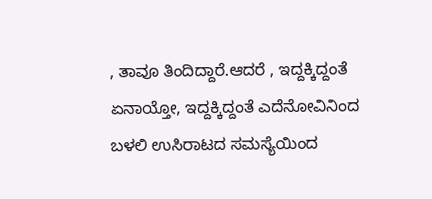, ತಾವೂ ತಿಂದಿದ್ದಾರೆ.ಆದರೆ , ಇದ್ದಕ್ಕಿದ್ದಂತೆ ಏನಾಯ್ತೋ, ಇದ್ದಕ್ಕಿದ್ದಂತೆ ಎದೆನೋವಿನಿಂದ ಬಳಲಿ ಉಸಿರಾಟದ ಸಮಸ್ಯೆಯಿಂದ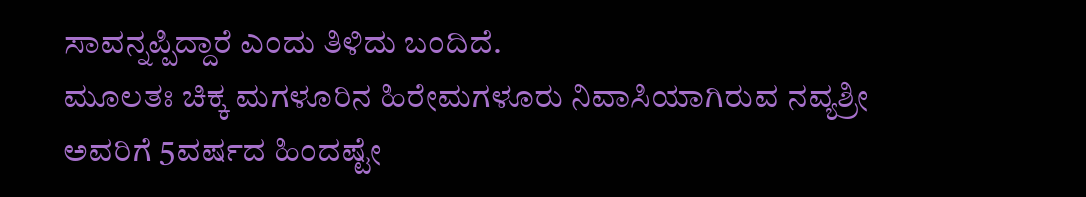ಸಾವನ್ನಪ್ಪಿದ್ದಾರೆ ಎಂದು ತಿಳಿದು ಬಂದಿದೆ.
ಮೂಲತಃ ಚಿಕ್ಕ ಮಗಳೂರಿನ ಹಿರೇಮಗಳೂರು ನಿವಾಸಿಯಾಗಿರುವ ನವ್ಯಶ್ರೀ ಅವರಿಗೆ 5ವರ್ಷದ ಹಿಂದಷ್ಟೇ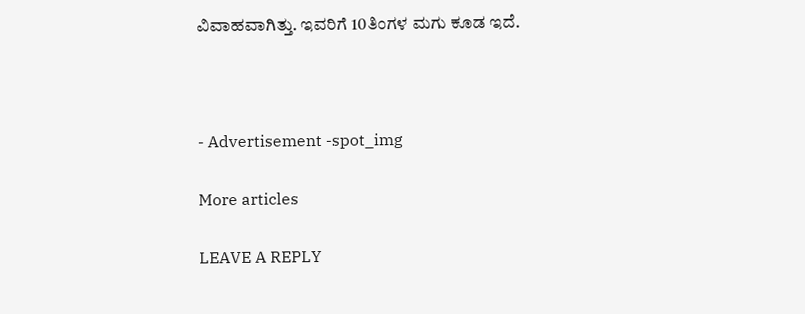ವಿವಾಹವಾಗಿತ್ತು. ಇವರಿಗೆ 10ತಿಂಗಳ ಮಗು ಕೂಡ ಇದೆ.



- Advertisement -spot_img

More articles

LEAVE A REPLY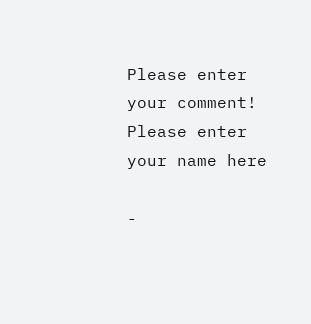Please enter your comment!
Please enter your name here

-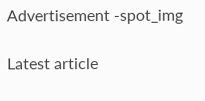Advertisement -spot_img

Latest article